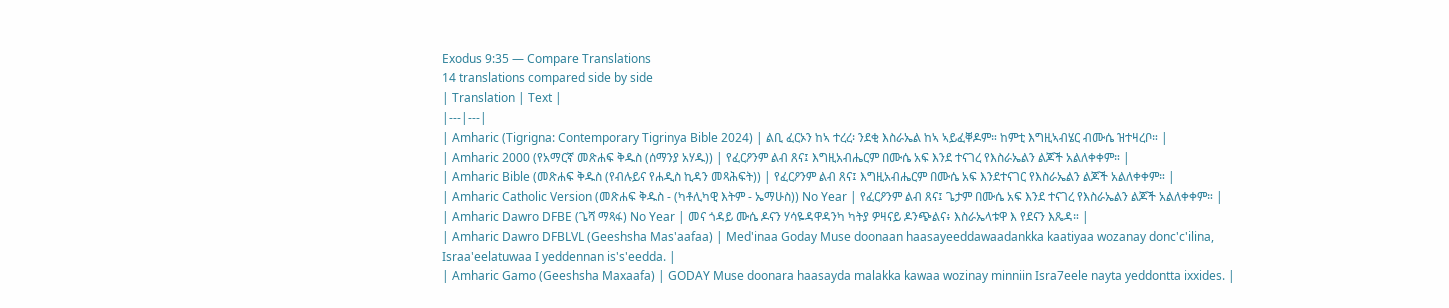Exodus 9:35 — Compare Translations
14 translations compared side by side
| Translation | Text |
|---|---|
| Amharic (Tigrigna: Contemporary Tigrinya Bible 2024) | ልቢ ፈርኦን ከኣ ተረረ፡ ንደቂ እስራኤል ከኣ ኣይፈቐዶም። ከምቲ እግዚኣብሄር ብሙሴ ዝተዛረቦ። |
| Amharic 2000 (የአማርኛ መጽሐፍ ቅዱስ (ሰማንያ አሃዱ)) | የፈርዖንም ልብ ጸና፤ እግዚአብሔርም በሙሴ አፍ እንደ ተናገረ የእስራኤልን ልጆች አልለቀቀም። |
| Amharic Bible (መጽሐፍ ቅዱስ (የብሉይና የሐዲስ ኪዳን መጻሕፍት)) | የፈርዖንም ልብ ጸና፤ እግዚአብሔርም በሙሴ አፍ እንደተናገር የእስራኤልን ልጆች አልለቀቀም። |
| Amharic Catholic Version (መጽሐፍ ቅዱስ - (ካቶሊካዊ እትም - ኤማሁስ)) No Year | የፈርዖንም ልብ ጸና፤ ጌታም በሙሴ አፍ እንደ ተናገረ የእስራኤልን ልጆች አልለቀቀም። |
| Amharic Dawro DFBE (ጌሻ ማጻፋ) No Year | መና ጎዳይ ሙሴ ዶናን ሃሳዬዳዋዳንካ ካትያ ዎዛናይ ዶንጭልና፥ እስራኤላቱዋ እ የደናን እጼዳ። |
| Amharic Dawro DFBLVL (Geeshsha Mas'aafaa) | Med'inaa Goday Muse doonaan haasayeeddawaadankka kaatiyaa wozanay donc'c'ilina, Israa'eelatuwaa I yeddennan is's'eedda. |
| Amharic Gamo (Geeshsha Maxaafa) | GODAY Muse doonara haasayda malakka kawaa wozinay minniin Isra7eele nayta yeddontta ixxides. |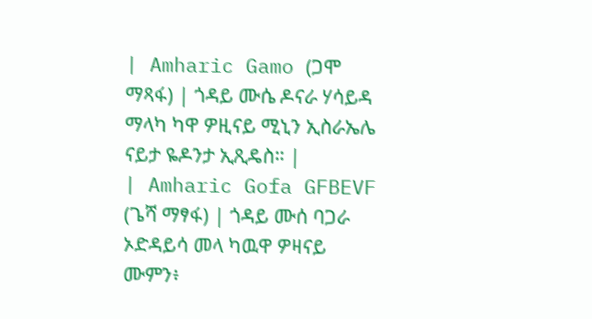| Amharic Gamo (ጋሞ ማጻፋ) | ጎዳይ ሙሴ ዶናራ ሃሳይዳ ማላካ ካዋ ዎዚናይ ሚኒን ኢስራኤሌ ናይታ ዬዶንታ ኢጺዴስ። |
| Amharic Gofa GFBEVF (ጌሻ ማፃፋ) | ጎዳይ ሙሰ ባጋራ ኦድዳይሳ መላ ካዉዋ ዎዛናይ ሙምን፥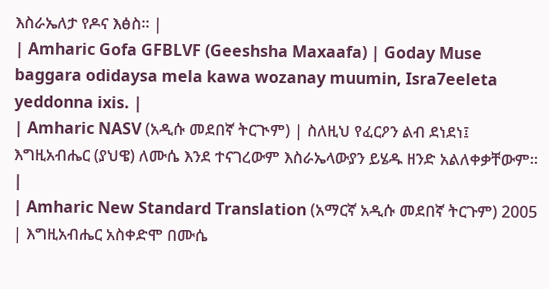እስራኤለታ የዶና እፅስ። |
| Amharic Gofa GFBLVF (Geeshsha Maxaafa) | Goday Muse baggara odidaysa mela kawa wozanay muumin, Isra7eeleta yeddonna ixis. |
| Amharic NASV (አዲሱ መደበኛ ትርጒም) | ስለዚህ የፈርዖን ልብ ደነደነ፤ እግዚአብሔር (ያህዌ) ለሙሴ እንደ ተናገረውም እስራኤላውያን ይሄዱ ዘንድ አልለቀቃቸውም። |
| Amharic New Standard Translation (አማርኛ አዲሱ መደበኛ ትርጉም) 2005 | እግዚአብሔር አስቀድሞ በሙሴ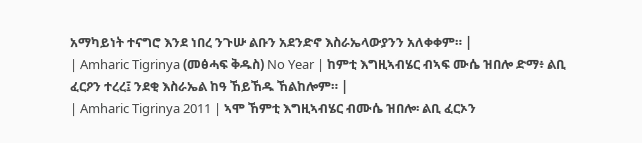አማካይነት ተናግሮ እንደ ነበረ ንጉሡ ልቡን አደንድኖ እስራኤላውያንን አለቀቀም። |
| Amharic Tigrinya (መፅሓፍ ቅዱስ) No Year | ከምቲ እግዚኣብሄር ብኣፍ ሙሴ ዝበሎ ድማ፥ ልቢ ፈርዖን ተረረ፤ ንደቂ እስራኤል ከዓ ኸይኸዱ ኸልከሎም። |
| Amharic Tigrinya 2011 | ኣሞ ኸምቲ እግዚኣብሄር ብሙሴ ዝበሎ፡ ልቢ ፈርኦን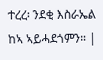ተረረ፡ ንደቂ እስራኤል ከኣ ኣይሓደጎምን። |